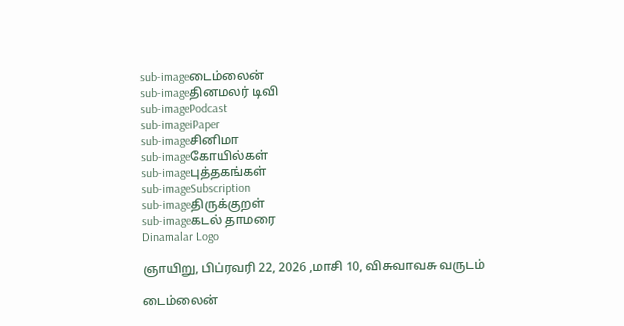sub-imageடைம்லைன்
sub-imageதினமலர் டிவி
sub-imagePodcast
sub-imageiPaper
sub-imageசினிமா
sub-imageகோயில்கள்
sub-imageபுத்தகங்கள்
sub-imageSubscription
sub-imageதிருக்குறள்
sub-imageகடல் தாமரை
Dinamalar Logo

ஞாயிறு, பிப்ரவரி 22, 2026 ,மாசி 10, விசுவாவசு வருடம்

டைம்லைன்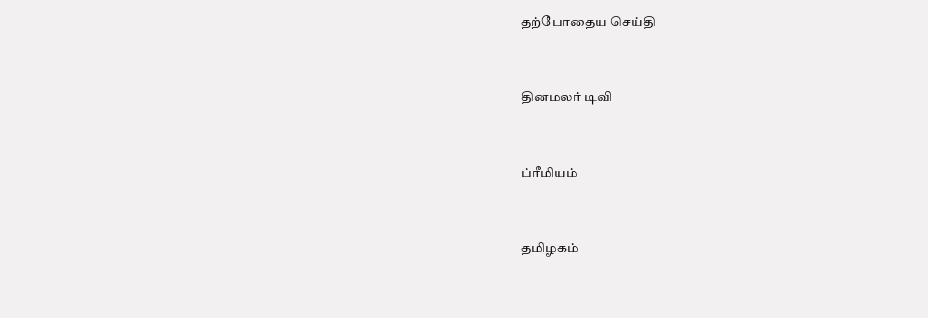தற்போதைய செய்தி


தினமலர் டிவி


ப்ரீமியம்


தமிழகம்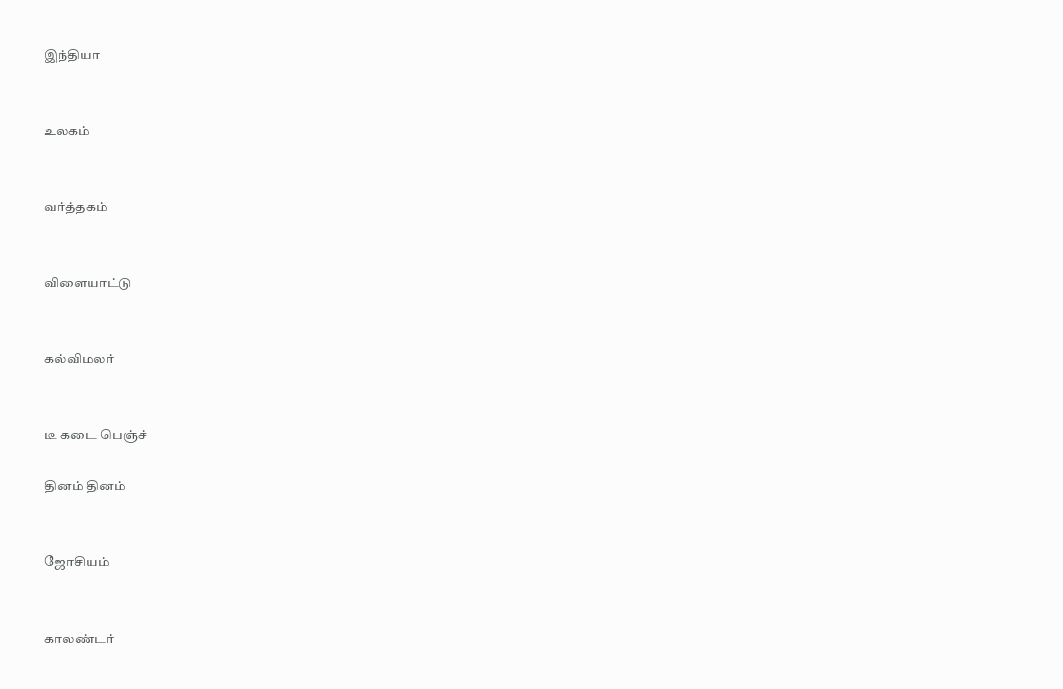இந்தியா


உலகம்


வர்த்தகம்


விளையாட்டு


கல்விமலர்


டீ கடை பெஞ்ச்

தினம் தினம்


ஜோசியம்


காலண்டர்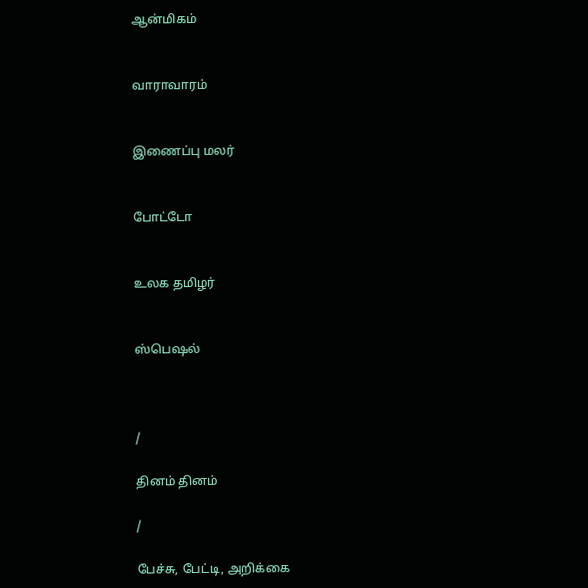ஆன்மிகம்


வாராவாரம்


இணைப்பு மலர்


போட்டோ


உலக தமிழர்


ஸ்பெஷல்



/

தினம் தினம்

/

பேச்சு, பேட்டி, அறிக்கை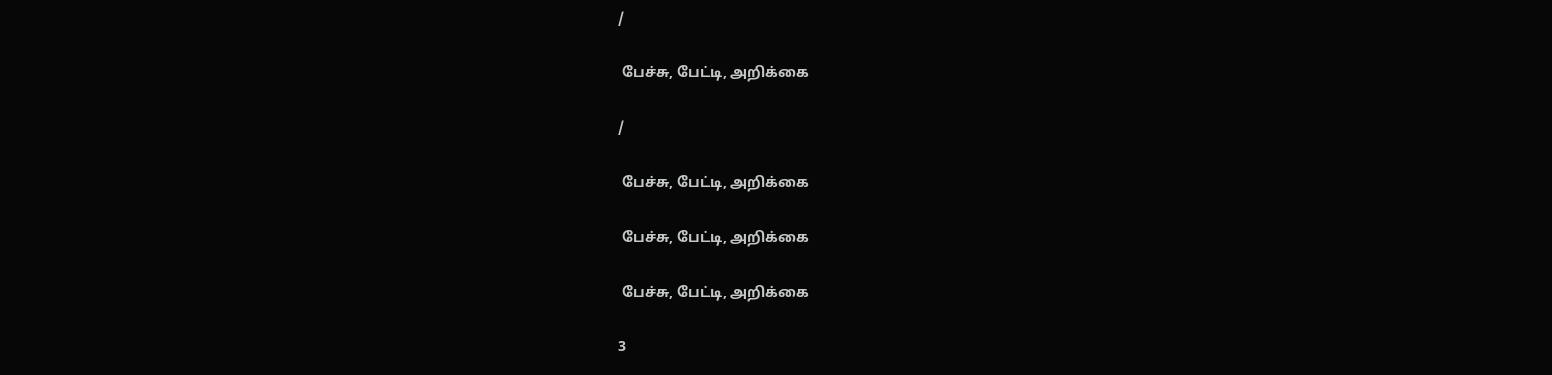/

 பேச்சு, பேட்டி, அறிக்கை

/

 பேச்சு, பேட்டி, அறிக்கை

 பேச்சு, பேட்டி, அறிக்கை

 பேச்சு, பேட்டி, அறிக்கை

3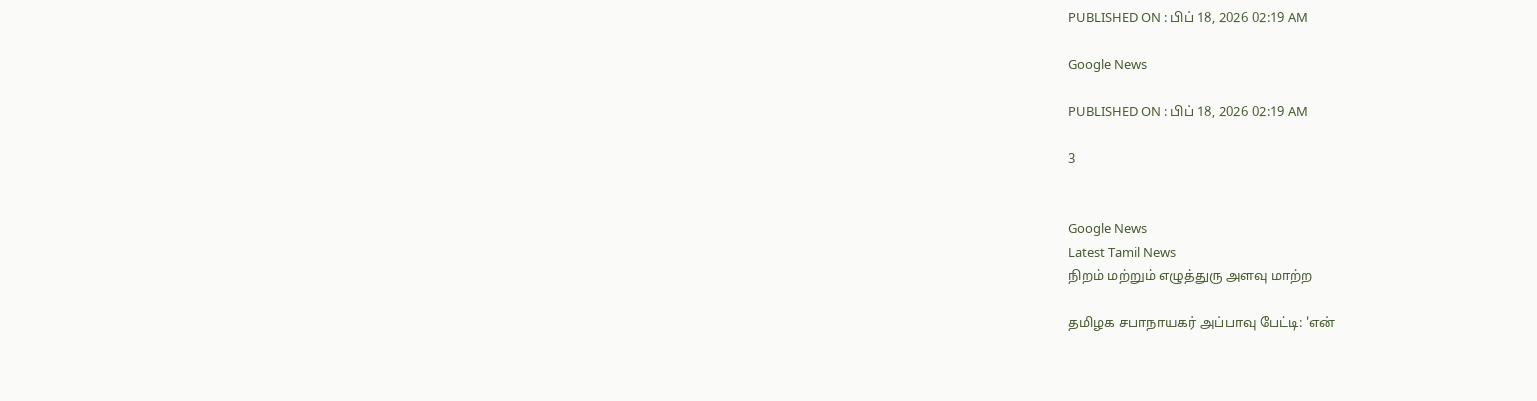PUBLISHED ON : பிப் 18, 2026 02:19 AM

Google News

PUBLISHED ON : பிப் 18, 2026 02:19 AM

3


Google News
Latest Tamil News
நிறம் மற்றும் எழுத்துரு அளவு மாற்ற

தமிழக சபாநாயகர் அப்பாவு பேட்டி: 'என்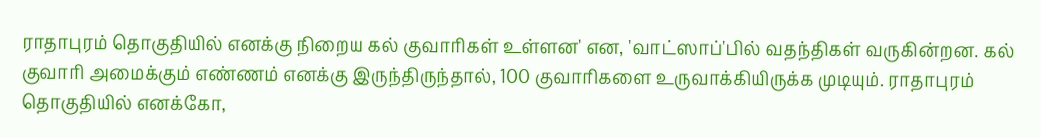ராதாபுரம் தொகுதியில் எனக்கு நிறைய கல் குவாரிகள் உள்ளன' என, 'வாட்ஸாப்'பில் வதந்திகள் வருகின்றன. கல் குவாரி அமைக்கும் எண்ணம் எனக்கு இருந்திருந்தால், 100 குவாரிகளை உருவாக்கியிருக்க முடியும். ராதாபுரம் தொகுதியில் எனக்கோ,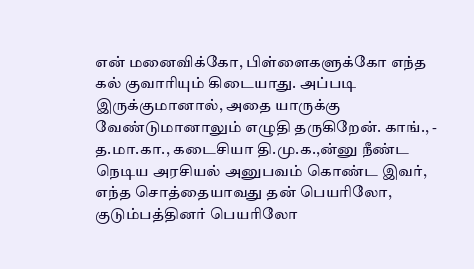என் மனைவிக்கோ, பிள்ளைகளுக்கோ எந்த கல் குவாரியும் கிடையாது. அப்படி இருக்குமானால், அதை யாருக்கு வேண்டுமானாலும் எழுதி தருகிறேன். காங்., - த.மா.கா., கடைசியா தி.மு.க.,ன்னு நீண்ட நெடிய அரசியல் அனுபவம் கொண்ட இவர், எந்த சொத்தையாவது தன் பெயரிலோ, குடும்பத்தினர் பெயரிலோ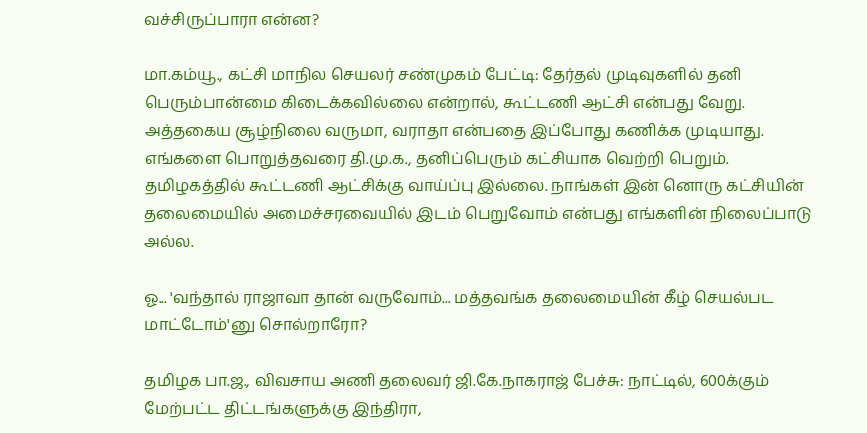வச்சிருப்பாரா என்ன?

மா.கம்யூ., கட்சி மாநில செயலர் சண்முகம் பேட்டி: தேர்தல் முடிவுகளில் தனி பெரும்பான்மை கிடைக்கவில்லை என்றால், கூட்டணி ஆட்சி என்பது வேறு. அத்தகைய சூழ்நிலை வருமா, வராதா என்பதை இப்போது கணிக்க முடியாது. எங்களை பொறுத்தவரை தி.மு.க., தனிப்பெரும் கட்சியாக வெற்றி பெறும். தமிழகத்தில் கூட்டணி ஆட்சிக்கு வாய்ப்பு இல்லை. நாங்கள் இன் னொரு கட்சியின் தலைமையில் அமைச்சரவையில் இடம் பெறுவோம் என்பது எங்களின் நிலைப்பாடு அல்ல.

ஓ... 'வந்தால் ராஜாவா தான் வருவோம்... மத்தவங்க தலைமையின் கீழ் செயல்பட மாட்டோம்'னு சொல்றாரோ?

தமிழக பா.ஜ., விவசாய அணி தலைவர் ஜி.கே.நாகராஜ் பேச்சு: நாட்டில், 600க்கும் மேற்பட்ட திட்டங்களுக்கு இந்திரா,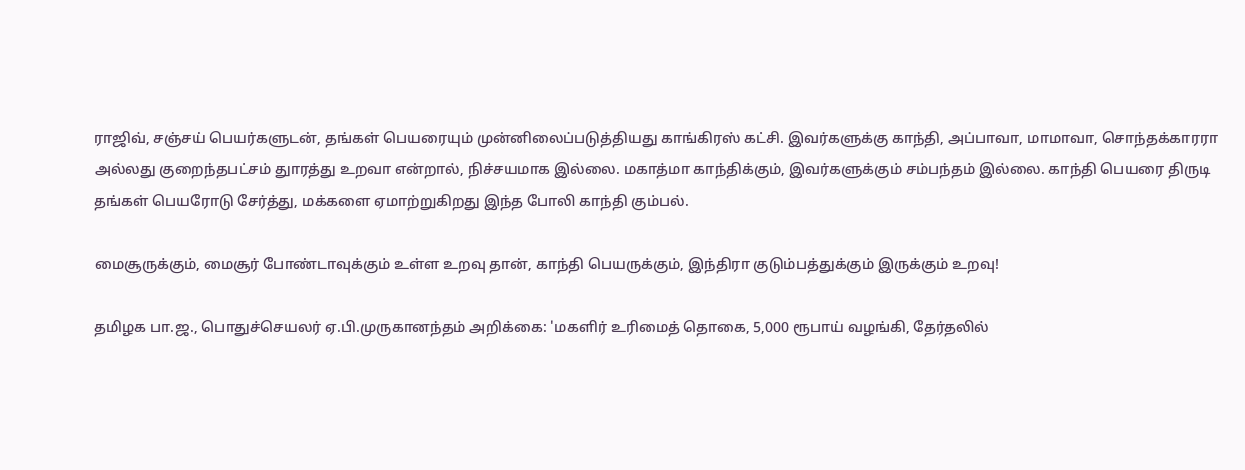ராஜிவ், சஞ்சய் பெயர்களுடன், தங்கள் பெயரையும் முன்னிலைப்படுத்தியது காங்கிரஸ் கட்சி. இவர்களுக்கு காந்தி, அப்பாவா, மாமாவா, சொந்தக்காரரா அல்லது குறைந்தபட்சம் துாரத்து உறவா என்றால், நிச்சயமாக இல்லை. மகாத்மா காந்திக்கும், இவர்களுக்கும் சம்பந்தம் இல்லை. காந்தி பெயரை திருடி தங்கள் பெயரோடு சேர்த்து, மக்களை ஏமாற்றுகிறது இந்த போலி காந்தி கும்பல்.

மைசூருக்கும், மைசூர் போண்டாவுக்கும் உள்ள உறவு தான், காந்தி பெயருக்கும், இந்திரா குடும்பத்துக்கும் இருக்கும் உறவு!

தமிழக பா.ஜ., பொதுச்செயலர் ஏ.பி.முருகானந்தம் அறிக்கை: 'மகளிர் உரிமைத் தொகை, 5,000 ரூபாய் வழங்கி, தேர்தலில்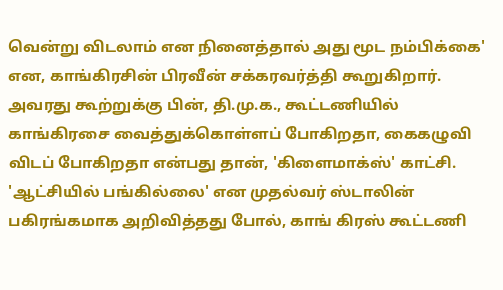வென்று விடலாம் என நினைத்தால் அது மூட நம்பிக்கை' என, காங்கிரசின் பிரவீன் சக்கரவர்த்தி கூறுகிறார். அவரது கூற்றுக்கு பின், தி.மு.க., கூட்டணியில் காங்கிரசை வைத்துக்கொள்ளப் போகிறதா, கைகழுவி விடப் போகிறதா என்பது தான், 'கிளைமாக்ஸ்' காட்சி. 'ஆட்சியில் பங்கில்லை' என முதல்வர் ஸ்டாலின் பகிரங்கமாக அறிவித்தது போல், காங் கிரஸ் கூட்டணி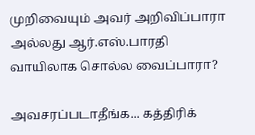முறிவையும் அவர் அறிவிப்பாரா அல்லது ஆர்.எஸ்.பாரதி வாயிலாக சொல்ல வைப்பாரா?

அவசரப்படாதீங்க... கத்திரிக்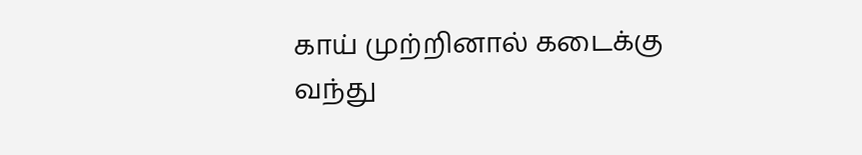காய் முற்றினால் கடைக்கு வந்து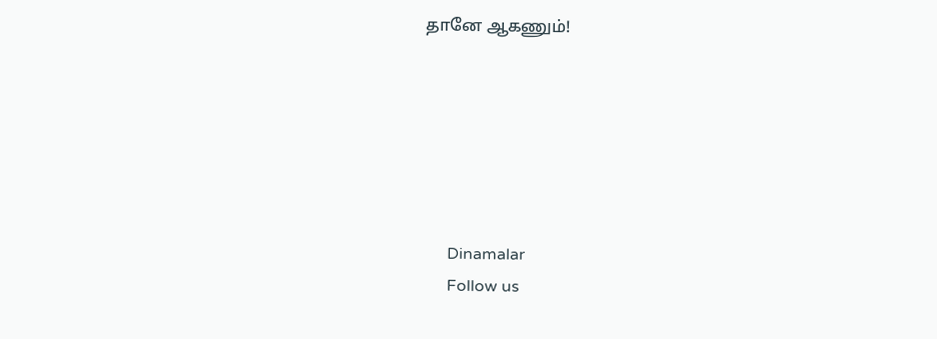தானே ஆகணும்!






      Dinamalar
      Follow us